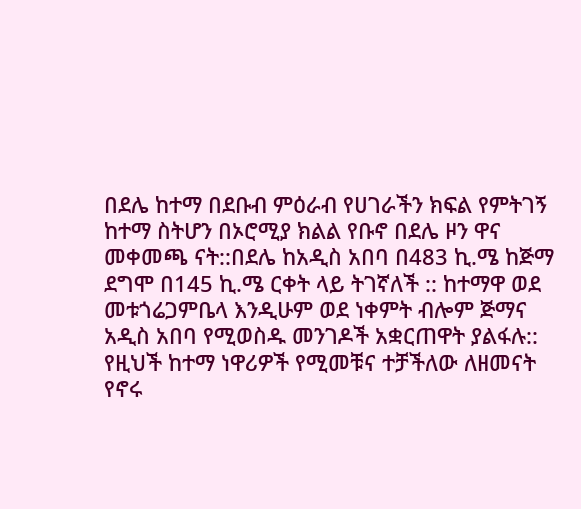በደሌ ከተማ በደቡብ ምዕራብ የሀገራችን ክፍል የምትገኝ ከተማ ስትሆን በኦሮሚያ ክልል የቡኖ በደሌ ዞን ዋና መቀመጫ ናት::በደሌ ከአዲስ አበባ በ483 ኪ.ሜ ከጅማ ደግሞ በ145 ኪ.ሜ ርቀት ላይ ትገኛለች :: ከተማዋ ወደ መቱጎሬጋምቤላ እንዲሁም ወደ ነቀምት ብሎም ጅማና አዲስ አበባ የሚወስዱ መንገዶች አቋርጠዋት ያልፋሉ:: የዚህች ከተማ ነዋሪዎች የሚመቹና ተቻችለው ለዘመናት የኖሩ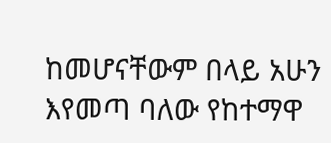ከመሆናቸውም በላይ አሁን እየመጣ ባለው የከተማዋ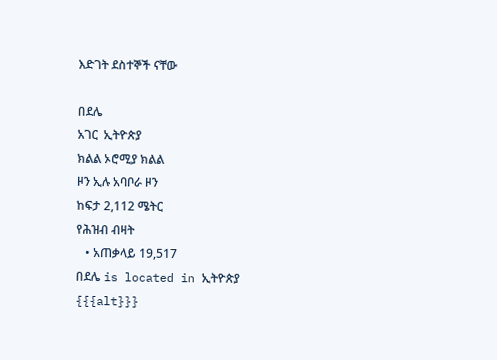እድገት ደስተኞች ናቸው

በደሌ
አገር  ኢትዮጵያ
ክልል ኦሮሚያ ክልል
ዞን ኢሉ አባቦራ ዞን
ከፍታ 2,112 ሜትር
የሕዝብ ብዛት
   • አጠቃላይ 19,517
በደሌ is located in ኢትዮጵያ
{{{alt}}}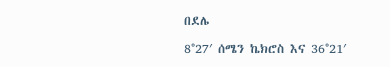በደሌ

8°27′ ሰሜን ኬክሮስ እና 36°21′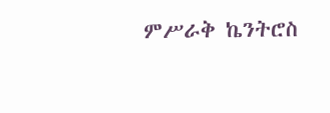ምሥራቅ ኬንትሮስ